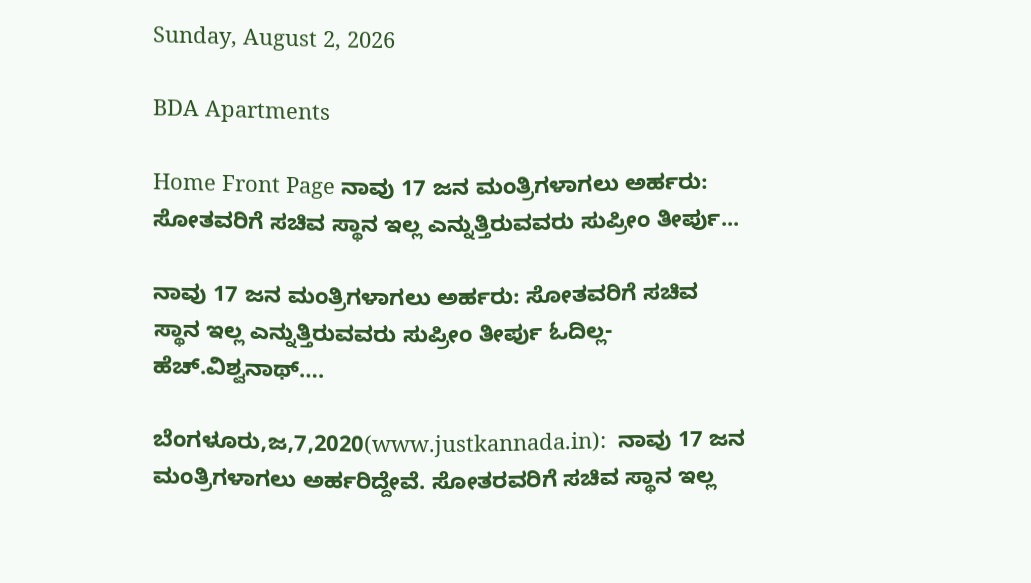Sunday, August 2, 2026

BDA Apartments

Home Front Page ನಾವು 17 ಜನ ಮಂತ್ರಿಗಳಾಗಲು ಅರ್ಹರು: ಸೋತವರಿಗೆ ಸಚಿವ ಸ್ಥಾನ ಇಲ್ಲ ಎನ್ನುತ್ತಿರುವವರು ಸುಪ್ರೀಂ ತೀರ್ಪು...

ನಾವು 17 ಜನ ಮಂತ್ರಿಗಳಾಗಲು ಅರ್ಹರು: ಸೋತವರಿಗೆ ಸಚಿವ ಸ್ಥಾನ ಇಲ್ಲ ಎನ್ನುತ್ತಿರುವವರು ಸುಪ್ರೀಂ ತೀರ್ಪು ಓದಿಲ್ಲ- ಹೆಚ್.ವಿಶ್ವನಾಥ್….

ಬೆಂಗಳೂರು,ಜ,7,2020(www.justkannada.in):  ನಾವು 17 ಜನ ಮಂತ್ರಿಗಳಾಗಲು ಅರ್ಹರಿದ್ದೇವೆ. ಸೋತರವರಿಗೆ ಸಚಿವ ಸ್ಥಾನ ಇಲ್ಲ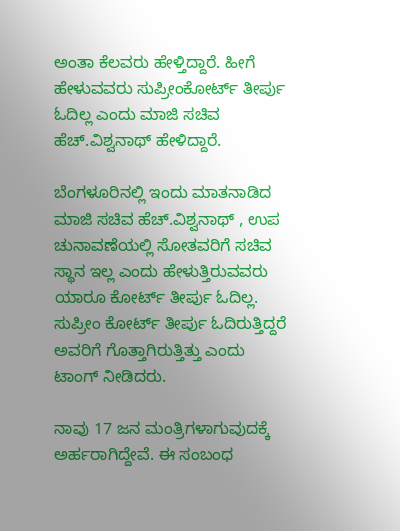ಅಂತಾ ಕೆಲವರು ಹೇಳ್ತಿದ್ದಾರೆ. ಹೀಗೆ ಹೇಳುವವರು ಸುಪ್ರೀಂಕೋರ್ಟ್ ತೀರ್ಪು ಓದಿಲ್ಲ ಎಂದು ಮಾಜಿ ಸಚಿವ ಹೆಚ್.ವಿಶ್ವನಾಥ್ ಹೇಳಿದ್ದಾರೆ.

ಬೆಂಗಳೂರಿನಲ್ಲಿ ಇಂದು ಮಾತನಾಡಿದ ಮಾಜಿ ಸಚಿವ ಹೆಚ್.ವಿಶ್ವನಾಥ್ , ಉಪ ಚುನಾವಣೆಯಲ್ಲಿ ಸೋತವರಿಗೆ ಸಚಿವ ಸ್ಥಾನ ಇಲ್ಲ ಎಂದು ಹೇಳುತ್ತಿರುವವರು ಯಾರೂ ಕೋರ್ಟ್ ತೀರ್ಪು ಓದಿಲ್ಲ. ಸುಪ್ರೀಂ ಕೋರ್ಟ್ ತೀರ್ಪು ಓದಿರುತ್ತಿದ್ದರೆ ಅವರಿಗೆ ಗೊತ್ತಾಗಿರುತ್ತಿತ್ತು ಎಂದು  ಟಾಂಗ್ ನೀಡಿದರು.

ನಾವು 17 ಜನ ಮಂತ್ರಿಗಳಾಗುವುದಕ್ಕೆ ಅರ್ಹರಾಗಿದ್ದೇವೆ. ಈ ಸಂಬಂಧ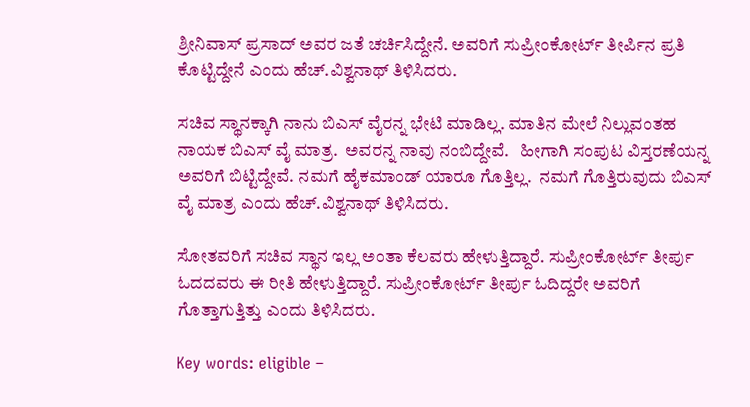ಶ್ರೀನಿವಾಸ್ ಪ್ರಸಾದ್ ಅವರ ಜತೆ ಚರ್ಚಿಸಿದ್ದೇನೆ. ಅವರಿಗೆ ಸುಪ್ರೀಂಕೋರ್ಟ್ ತೀರ್ಪಿನ ಪ್ರತಿ ಕೊಟ್ಟಿದ್ದೇನೆ ಎಂದು ಹೆಚ್.ವಿಶ್ವನಾಥ್ ತಿಳಿಸಿದರು.

ಸಚಿವ ಸ್ಥಾನಕ್ಕಾಗಿ ನಾನು ಬಿಎಸ್ ವೈರನ್ನ ಭೇಟಿ ಮಾಡಿಲ್ಲ. ಮಾತಿನ ಮೇಲೆ ನಿಲ್ಲುವಂತಹ  ನಾಯಕ ಬಿಎಸ್ ವೈ ಮಾತ್ರ.  ಅವರನ್ನ ನಾವು ನಂಬಿದ್ದೇವೆ.   ಹೀಗಾಗಿ ಸಂಪುಟ ವಿಸ್ತರಣೆಯನ್ನ ಅವರಿಗೆ ಬಿಟ್ಟಿದ್ದೇವೆ. ನಮಗೆ ಹೈಕಮಾಂಡ್ ಯಾರೂ ಗೊತ್ತಿಲ್ಲ.  ನಮಗೆ ಗೊತ್ತಿರುವುದು ಬಿಎಸ್ ವೈ ಮಾತ್ರ ಎಂದು ಹೆಚ್.ವಿಶ್ವನಾಥ್ ತಿಳಿಸಿದರು.

ಸೋತವರಿಗೆ ಸಚಿವ ಸ್ಥಾನ ಇಲ್ಲ ಅಂತಾ ಕೆಲವರು ಹೇಳುತ್ತಿದ್ದಾರೆ. ಸುಪ್ರೀಂಕೋರ್ಟ್ ತೀರ್ಪು ಓದದವರು ಈ ರೀತಿ ಹೇಳುತ್ತಿದ್ದಾರೆ. ಸುಪ್ರೀಂಕೋರ್ಟ್ ತೀರ್ಪು ಓದಿದ್ದರೇ ಅವರಿಗೆ ಗೊತ್ತಾಗುತ್ತಿತ್ತು ಎಂದು ತಿಳಿಸಿದರು.

Key words: eligible –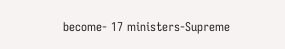become- 17 ministers-Supreme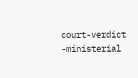court-verdict -ministerial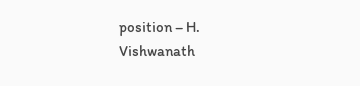position – H. Vishwanath